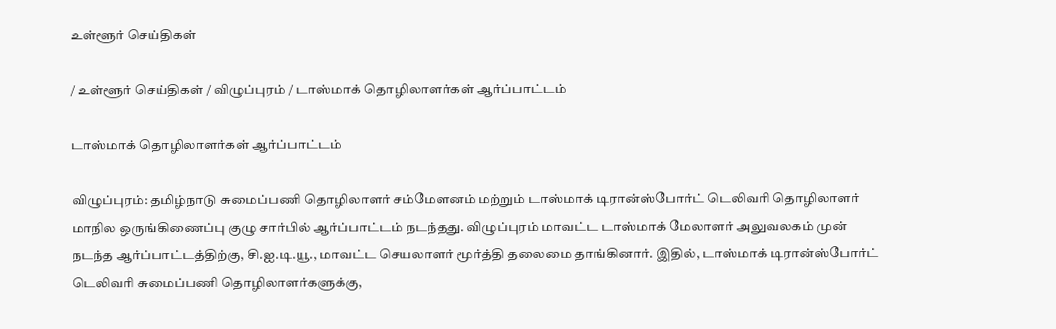உள்ளூர் செய்திகள்

/ உள்ளூர் செய்திகள் / விழுப்புரம் / டாஸ்மாக் தொழிலாளர்கள் ஆர்ப்பாட்டம்

டாஸ்மாக் தொழிலாளர்கள் ஆர்ப்பாட்டம்

விழுப்புரம்: தமிழ்நாடு சுமைப்பணி தொழிலாளர் சம்மேளனம் மற்றும் டாஸ்மாக் டிரான்ஸ்போர்ட் டெலிவரி தொழிலாளர் மாநில ஒருங்கிணைப்பு குழு சார்பில் ஆர்ப்பாட்டம் நடந்தது. விழுப்புரம் மாவட்ட டாஸ்மாக் மேலாளர் அலுவலகம் முன் நடந்த ஆர்ப்பாட்டத்திற்கு, சி.ஐ.டி.யூ., மாவட்ட செயலாளர் மூர்த்தி தலைமை தாங்கினார். இதில், டாஸ்மாக் டிரான்ஸ்போர்ட் டெலிவரி சுமைப்பணி தொழிலாளர்களுக்கு,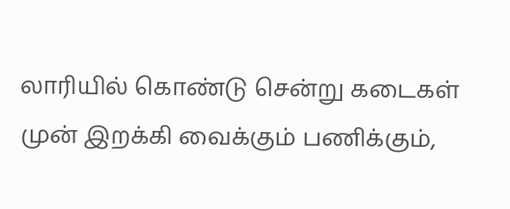லாரியில் கொண்டு சென்று கடைகள் முன் இறக்கி வைக்கும் பணிக்கும்,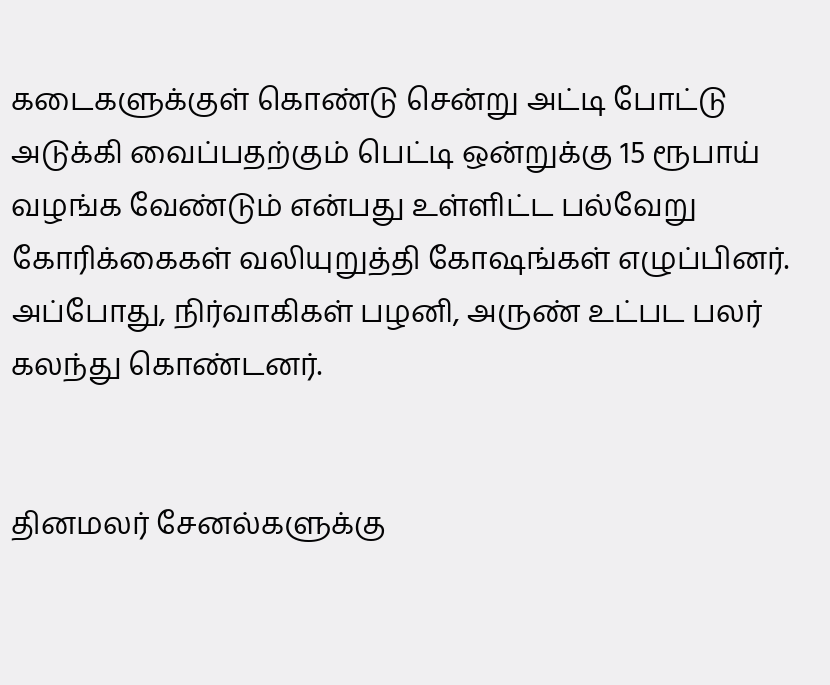கடைகளுக்குள் கொண்டு சென்று அட்டி போட்டு அடுக்கி வைப்பதற்கும் பெட்டி ஒன்றுக்கு 15 ரூபாய் வழங்க வேண்டும் என்பது உள்ளிட்ட பல்வேறு கோரிக்கைகள் வலியுறுத்தி கோஷங்கள் எழுப்பினர். அப்போது, நிர்வாகிகள் பழனி, அருண் உட்பட பலர் கலந்து கொண்டனர்.


தினமலர் சேனல்களுக்கு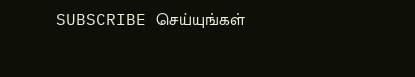SUBSCRIBE செய்யுங்கள்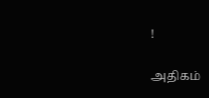!

அதிகம்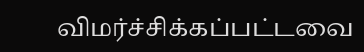விமர்ச்சிக்கப்பட்டவை